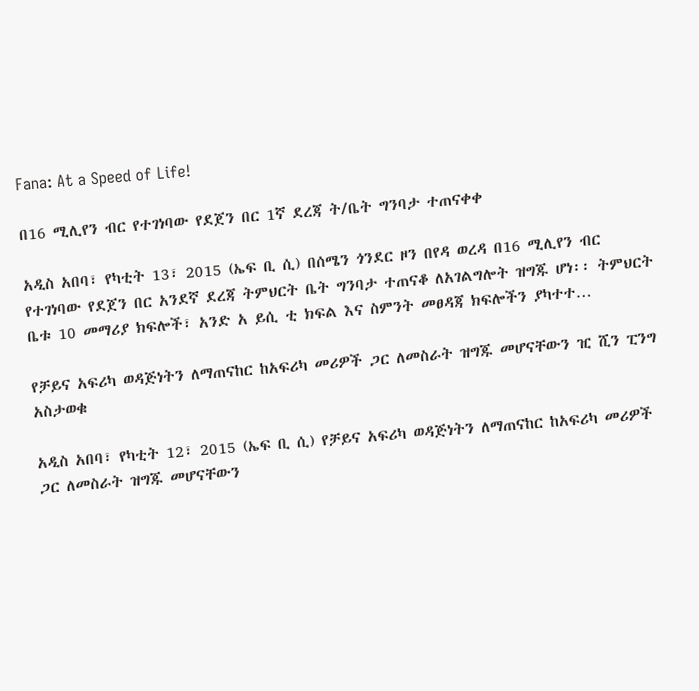Fana: At a Speed of Life!

በ16 ሚሊየን ብር የተገነባው የደጀን በር 1ኛ ደረጃ ት/ቤት ግንባታ ተጠናቀቀ

አዲስ አበባ፣ የካቲት 13፣ 2015 (ኤፍ ቢ ሲ) በሰሜን ጎንደር ዞን በየዳ ወረዳ በ16 ሚሊየን ብር የተገነባው የደጀን በር አንደኛ ደረጃ ትምህርት ቤት ግንባታ ተጠናቆ ለአገልግሎት ዝግጁ ሆነ፡፡ ትምህርት ቤቱ 10 መማሪያ ክፍሎች፣ አንድ አ ይሲ ቲ ክፍል እና ስምንት መፀዳጃ ክፍሎችን ያካተተ…

የቻይና አፍሪካ ወዳጅነትን ለማጠናከር ከአፍሪካ መሪዎች ጋር ለመስራት ዝግጁ መሆናቸውን ዢ ሺን ፒንግ አስታወቁ

አዲስ አበባ፣ የካቲት 12፣ 2015 (ኤፍ ቢ ሲ) የቻይና አፍሪካ ወዳጅነትን ለማጠናከር ከአፍሪካ መሪዎች ጋር ለመስራት ዝግጁ መሆናቸውን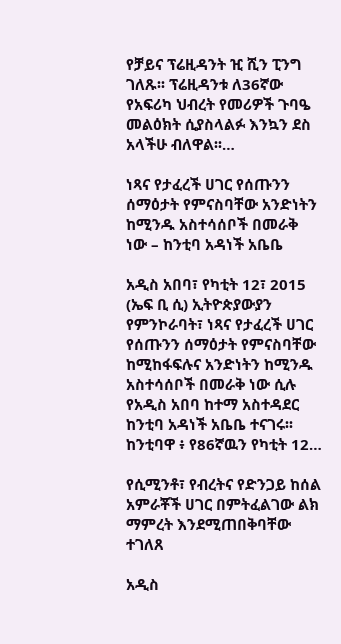የቻይና ፕሬዚዳንት ዢ ሺን ፒንግ ገለጹ፡፡ ፕሬዚዳንቱ ለ36ኛው የአፍሪካ ህብረት የመሪዎች ጉባዔ መልዕክት ሲያስላልፉ እንኳን ደስ አላችሁ ብለዋል፡፡…

ነጻና የታፈረች ሀገር የሰጡንን ሰማዕታት የምናስባቸው አንድነትን ከሚንዱ አስተሳሰቦች በመራቅ ነው – ከንቲባ አዳነች አቤቤ

አዲስ አበባ፣ የካቲት 12፣ 2015 (ኤፍ ቢ ሲ) ኢትዮጵያውያን የምንኮራባት፣ ነጻና የታፈረች ሀገር የሰጡንን ሰማዕታት የምናስባቸው ከሚከፋፍሉና አንድነትን ከሚንዱ አስተሳሰቦች በመራቅ ነው ሲሉ የአዲስ አበባ ከተማ አስተዳደር ከንቲባ አዳነች አቤቤ ተናገሩ፡፡ ከንቲባዋ ፥ የ86ኛዉን የካቲት 12…

የሲሚንቶ፣ የብረትና የድንጋይ ከሰል አምራቾች ሀገር በምትፈልገው ልክ ማምረት እንደሚጠበቅባቸው ተገለጸ

አዲስ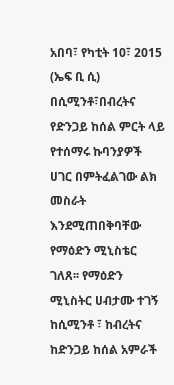አበባ፣ የካቲት 10፣ 2015 (ኤፍ ቢ ሲ) በሲሚንቶ፣በብረትና የድንጋይ ከሰል ምርት ላይ የተሰማሩ ኩባንያዎች ሀገር በምትፈልገው ልክ መስራት እንደሚጠበቅባቸው የማዕድን ሚኒስቴር ገለጸ፡፡ የማዕድን ሚኒስትር ሀብታሙ ተገኝ ከሲሚንቶ ፣ ከብረትና ከድንጋይ ከሰል አምራች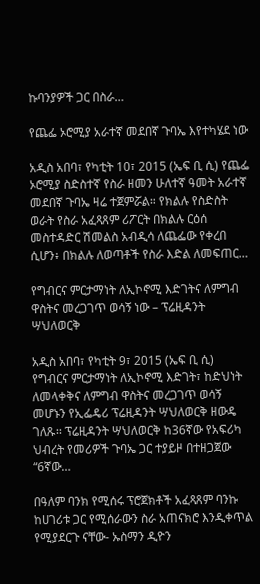ኩባንያዎች ጋር በስራ…

የጨፌ ኦሮሚያ አራተኛ መደበኛ ጉባኤ እየተካሄደ ነው

አዲስ አበባ፣ የካቲት 10፣ 2015 (ኤፍ ቢ ሲ) የጨፌ ኦሮሚያ ስድስተኛ የስራ ዘመን ሁለተኛ ዓመት አራተኛ መደበኛ ጉባኤ ዛሬ ተጀምሯል። የክልሉ የስድስት ወራት የስራ አፈጻጸም ሪፖርት በክልሉ ርዕሰ መስተዳድር ሽመልስ አብዲሳ ለጨፌው የቀረበ ሲሆን፥ በክልሉ ለወጣቶች የስራ እድል ለመፍጠር…

የግብርና ምርታማነት ለኢኮኖሚ እድገትና ለምግብ ዋስትና መረጋገጥ ወሳኝ ነው – ፕሬዚዳንት ሣህለወርቅ

አዲስ አበባ፣ የካቲት 9፣ 2015 (ኤፍ ቢ ሲ) የግብርና ምርታማነት ለኢኮኖሚ እድገት፣ ከድህነት ለመላቀቅና ለምግብ ዋስትና መረጋገጥ ወሳኝ መሆኑን የኢፌዴሪ ፕሬዚዳንት ሣህለወርቅ ዘውዴ ገለጹ፡፡ ፕሬዚዳንት ሣህለወርቅ ከ36ኛው የአፍሪካ ህብረት የመሪዎች ጉባኤ ጋር ተያይዞ በተዘጋጀው “6ኛው…

በዓለም ባንክ የሚሰሩ ፕሮጀክቶች አፈጻጸም ባንኩ ከሀገሪቱ ጋር የሚሰራውን ስራ አጠናክሮ እንዲቀጥል የሚያደርጉ ናቸው- ኡስማን ዲዮን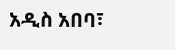አዲስ አበባ፣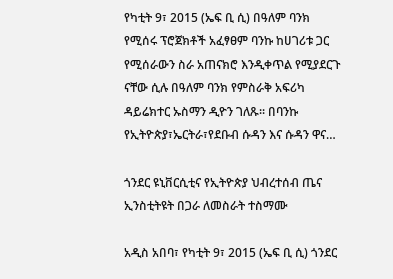የካቲት 9፣ 2015 (ኤፍ ቢ ሲ) በዓለም ባንክ የሚሰሩ ፕሮጀክቶች አፈፃፀም ባንኩ ከሀገሪቱ ጋር የሚሰራውን ስራ አጠናክሮ እንዲቀጥል የሚያደርጉ ናቸው ሲሉ በዓለም ባንክ የምስራቅ አፍሪካ ዳይሬክተር ኡስማን ዲዮን ገለጹ፡፡ በባንኩ የኢትዮጵያ፣ኤርትራ፣የደቡብ ሱዳን እና ሱዳን ዋና…

ጎንደር ዩኒቨርሲቲና የኢትዮጵያ ህብረተሰብ ጤና ኢንስቲትዩት በጋራ ለመስራት ተስማሙ

አዲስ አበባ፣ የካቲት 9፣ 2015 (ኤፍ ቢ ሲ) ጎንደር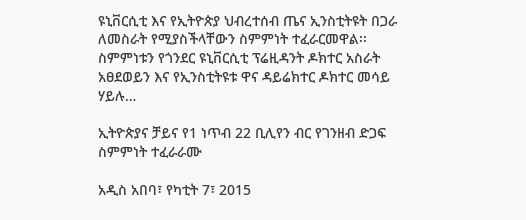ዩኒቨርሲቲ እና የኢትዮጵያ ህብረተሰብ ጤና ኢንስቲትዩት በጋራ ለመስራት የሚያስችላቸውን ስምምነት ተፈራርመዋል፡፡ ስምምነቱን የጎንደር ዩኒቨርሲቲ ፕሬዚዳንት ዶክተር አስራት አፀደወይን እና የኢንስቲትዩቱ ዋና ዳይሬክተር ዶክተር መሳይ ሃይሉ…

ኢትዮጵያና ቻይና የ1 ነጥብ 22 ቢሊየን ብር የገንዘብ ድጋፍ ስምምነት ተፈራራሙ

አዲስ አበባ፣ የካቲት 7፣ 2015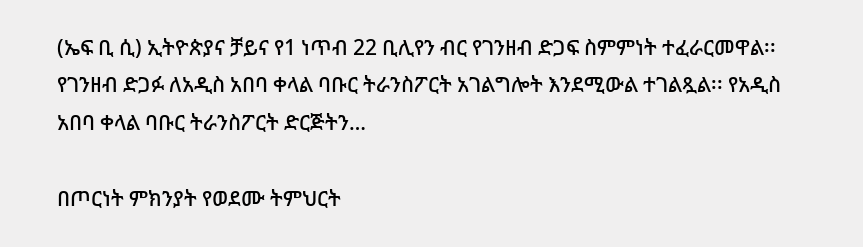(ኤፍ ቢ ሲ) ኢትዮጵያና ቻይና የ1 ነጥብ 22 ቢሊየን ብር የገንዘብ ድጋፍ ስምምነት ተፈራርመዋል፡፡ የገንዘብ ድጋፉ ለአዲስ አበባ ቀላል ባቡር ትራንስፖርት አገልግሎት እንደሚውል ተገልጿል፡፡ የአዲስ አበባ ቀላል ባቡር ትራንስፖርት ድርጅትን…

በጦርነት ምክንያት የወደሙ ትምህርት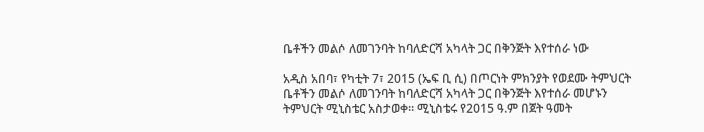ቤቶችን መልሶ ለመገንባት ከባለድርሻ አካላት ጋር በቅንጅት እየተሰራ ነው

አዲስ አበባ፣ የካቲት 7፣ 2015 (ኤፍ ቢ ሲ) በጦርነት ምክንያት የወደሙ ትምህርት ቤቶችን መልሶ ለመገንባት ከባለድርሻ አካላት ጋር በቅንጅት እየተሰራ መሆኑን ትምህርት ሚኒስቴር አስታወቀ፡፡ ሚኒስቴሩ የ2015 ዓ.ም በጀት ዓመት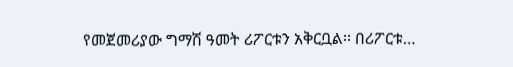የመጀመሪያው ግማሽ ዓመት ሪፖርቱን አቅርቧል፡፡ በሪፖርቱ…